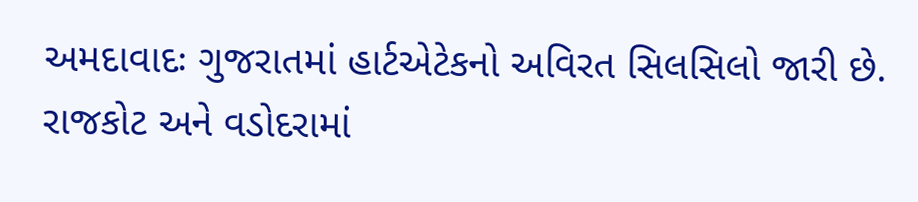અમદાવાદઃ ગુજરાતમાં હાર્ટએટેકનો અવિરત સિલસિલો જારી છે. રાજકોટ અને વડોદરામાં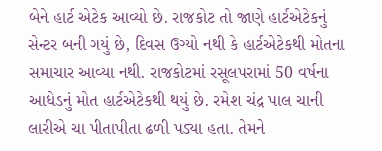બેને હાર્ટ એટેક આવ્યો છે. રાજકોટ તો જાણે હાર્ટએટેકનું સેન્ટર બની ગયું છે, દિવસ ઉગ્યો નથી કે હાર્ટએટેકથી મોતના સમાચાર આવ્યા નથી. રાજકોટમાં રસૂલપરામાં 50 વર્ષના આધેડનું મોત હાર્ટએટેકથી થયું છે. રમેશ ચંદ્ર પાલ ચાની લારીએ ચા પીતાપીતા ઢળી પડ્યા હતા. તેમને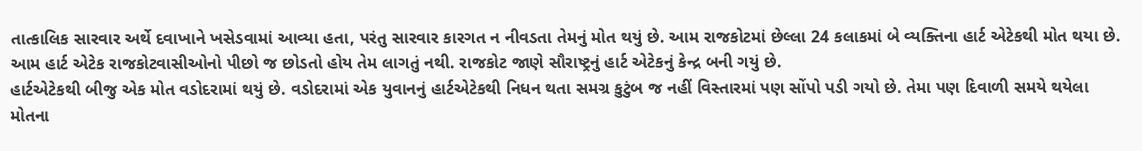તાત્કાલિક સારવાર અર્થે દવાખાને ખસેડવામાં આવ્યા હતા, પરંતુ સારવાર કારગત ન નીવડતા તેમનું મોત થયું છે. આમ રાજકોટમાં છેલ્લા 24 કલાકમાં બે વ્યક્તિના હાર્ટ એટેકથી મોત થયા છે. આમ હાર્ટ એટેક રાજકોટવાસીઓનો પીછો જ છોડતો હોય તેમ લાગતું નથી. રાજકોટ જાણે સૌરાષ્ટ્રનું હાર્ટ એટેકનું કેન્દ્ર બની ગયું છે.
હાર્ટએટેકથી બીજુ એક મોત વડોદરામાં થયું છે. વડોદરામાં એક યુવાનનું હાર્ટએટેકથી નિધન થતા સમગ્ર કુટુંબ જ નહીં વિસ્તારમાં પણ સોંપો પડી ગયો છે. તેમા પણ દિવાળી સમયે થયેલા મોતના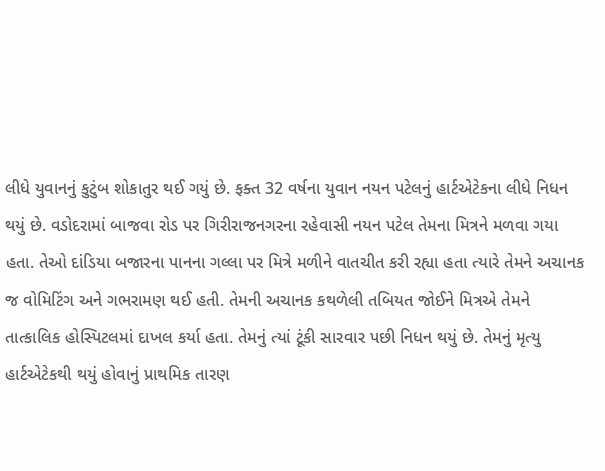લીધે યુવાનનું કુટુંબ શોકાતુર થઈ ગયું છે. ફક્ત 32 વર્ષના યુવાન નયન પટેલનું હાર્ટએટેકના લીધે નિધન થયું છે. વડોદરામાં બાજવા રોડ પર ગિરીરાજનગરના રહેવાસી નયન પટેલ તેમના મિત્રને મળવા ગયા હતા. તેઓ દાંડિયા બજારના પાનના ગલ્લા પર મિત્રે મળીને વાતચીત કરી રહ્યા હતા ત્યારે તેમને અચાનક જ વોમિટિંગ અને ગભરામણ થઈ હતી. તેમની અચાનક કથળેલી તબિયત જોઈને મિત્રએ તેમને તાત્કાલિક હોસ્પિટલમાં દાખલ કર્યા હતા. તેમનું ત્યાં ટૂંકી સારવાર પછી નિધન થયું છે. તેમનું મૃત્યુ હાર્ટએટેકથી થયું હોવાનું પ્રાથમિક તારણ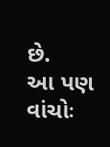છે.
આ પણ વાંચોઃ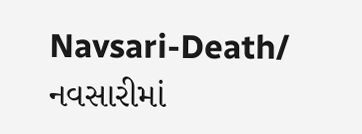Navsari-Death/ નવસારીમાં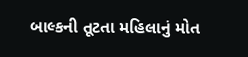બાલ્કની તૂટતા મહિલાનું મોત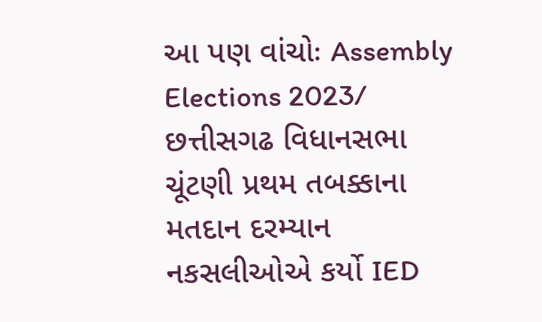આ પણ વાંચોઃ Assembly Elections 2023/ છત્તીસગઢ વિધાનસભા ચૂંટણી પ્રથમ તબક્કાના મતદાન દરમ્યાન નકસલીઓએ કર્યો IED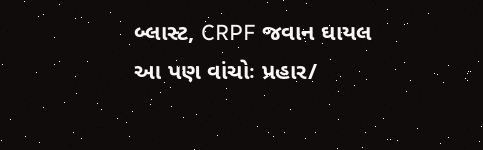બ્લાસ્ટ, CRPF જવાન ઘાયલ
આ પણ વાંચોઃ પ્રહાર/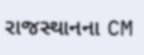રાજસ્થાનના CM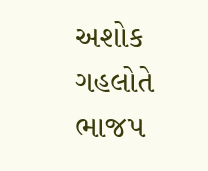અશોક ગહલોતે ભાજપ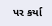પર કર્યા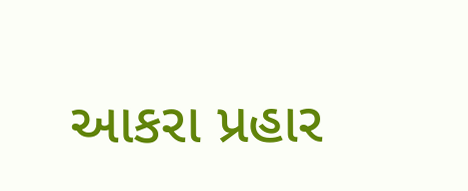આકરા પ્રહાર